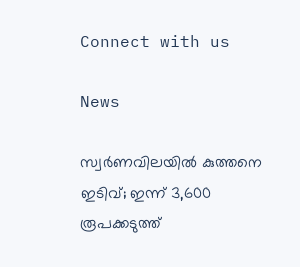Connect with us

News

സ്വർണവിലയിൽ കുത്തനെ ഇടിവ്; ഇന്ന് 3,600 രൂപക്കടുത്ത്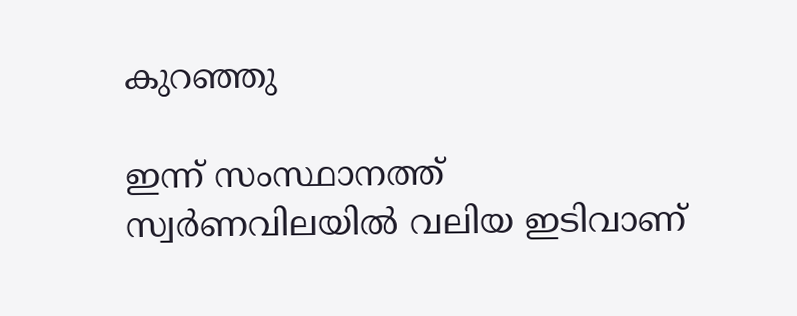കുറഞ്ഞു

ഇന്ന് സംസ്ഥാനത്ത് സ്വർണവിലയിൽ വലിയ ഇടിവാണ്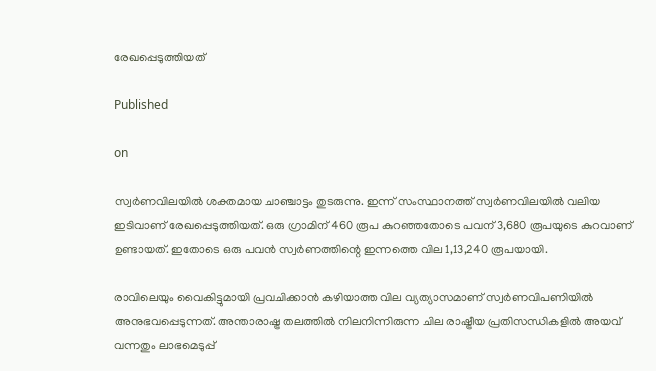രേഖപ്പെടുത്തിയത്

Published

on

സ്വർണവിലയിൽ ശക്തമായ ചാഞ്ചാട്ടം തുടരുന്നു. ഇന്ന് സംസ്ഥാനത്ത് സ്വർണവിലയിൽ വലിയ ഇടിവാണ് രേഖപ്പെടുത്തിയത്. ഒരു ഗ്രാമിന് 460 രൂപ കുറഞ്ഞതോടെ പവന് 3,680 രൂപയുടെ കുറവാണ് ഉണ്ടായത്. ഇതോടെ ഒരു പവൻ സ്വർണത്തിന്റെ ഇന്നത്തെ വില 1,13,240 രൂപയായി.

രാവിലെയും വൈകിട്ടുമായി പ്രവചിക്കാൻ കഴിയാത്ത വില വ്യത്യാസമാണ് സ്വർണവിപണിയിൽ അനുഭവപ്പെടുന്നത്. അന്താരാഷ്ട്ര തലത്തിൽ നിലനിന്നിരുന്ന ചില രാഷ്ട്രീയ പ്രതിസന്ധികളിൽ അയവ് വന്നതും ലാഭമെടുപ്പ്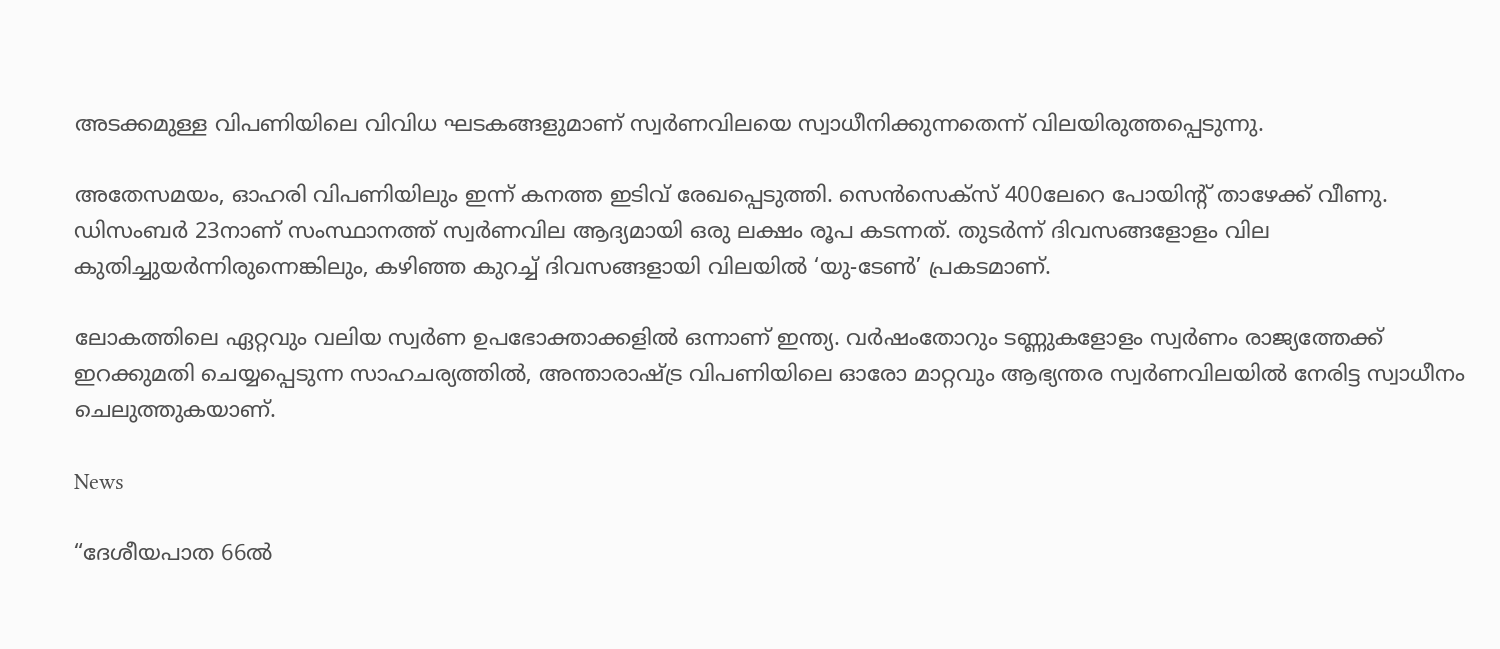അടക്കമുള്ള വിപണിയിലെ വിവിധ ഘടകങ്ങളുമാണ് സ്വർണവിലയെ സ്വാധീനിക്കുന്നതെന്ന് വിലയിരുത്തപ്പെടുന്നു.

അതേസമയം, ഓഹരി വിപണിയിലും ഇന്ന് കനത്ത ഇടിവ് രേഖപ്പെടുത്തി. സെൻസെക്സ് 400ലേറെ പോയിന്റ് താഴേക്ക് വീണു. ഡിസംബർ 23നാണ് സംസ്ഥാനത്ത് സ്വർണവില ആദ്യമായി ഒരു ലക്ഷം രൂപ കടന്നത്. തുടർന്ന് ദിവസങ്ങളോളം വില കുതിച്ചുയർന്നിരുന്നെങ്കിലും, കഴിഞ്ഞ കുറച്ച് ദിവസങ്ങളായി വിലയിൽ ‘യു-ടേൺ’ പ്രകടമാണ്.

ലോകത്തിലെ ഏറ്റവും വലിയ സ്വർണ ഉപഭോക്താക്കളിൽ ഒന്നാണ് ഇന്ത്യ. വർഷംതോറും ടണ്ണുകളോളം സ്വർണം രാജ്യത്തേക്ക് ഇറക്കുമതി ചെയ്യപ്പെടുന്ന സാഹചര്യത്തിൽ, അന്താരാഷ്ട്ര വിപണിയിലെ ഓരോ മാറ്റവും ആഭ്യന്തര സ്വർണവിലയിൽ നേരിട്ട സ്വാധീനം ചെലുത്തുകയാണ്.

News

“ദേശീയപാത 66ൽ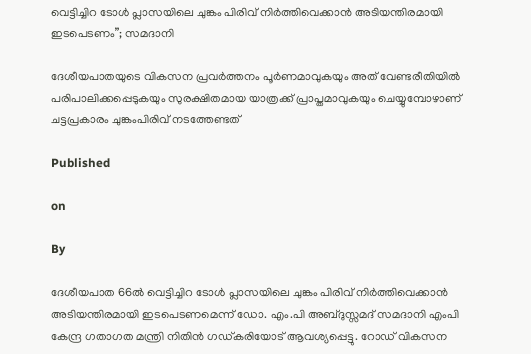വെട്ടിച്ചിറ ടോൾ പ്ലാസയിലെ ചുങ്കം പിരിവ് നിർത്തിവെക്കാൻ അടിയന്തിരമായി ഇടപെടണം”; സമദാനി

ദേശീയപാതയുടെ വികസന പ്രവർത്തനം പൂർണമാവുകയും അത് വേണ്ടരീതിയിൽ പരിപാലിക്കപ്പെടുകയും സുരക്ഷിതമായ യാത്രക്ക് പ്രാപ്തമാവുകയും ചെയ്യുമ്പോഴാണ് ചട്ടപ്രകാരം ചുങ്കംപിരിവ് നടത്തേണ്ടത്

Published

on

By

ദേശീയപാത 66ൽ വെട്ടിച്ചിറ ടോൾ പ്ലാസയിലെ ചുങ്കം പിരിവ് നിർത്തിവെക്കാൻ അടിയന്തിരമായി ഇടപെടണമെന്ന് ഡോ. എം.പി അബ്ദുസ്സമദ് സമദാനി എംപി കേന്ദ്ര ഗതാഗത മന്ത്രി നിതിൻ ഗഡ്കരിയോട് ആവശ്യപ്പെട്ടു. റോഡ് വികസന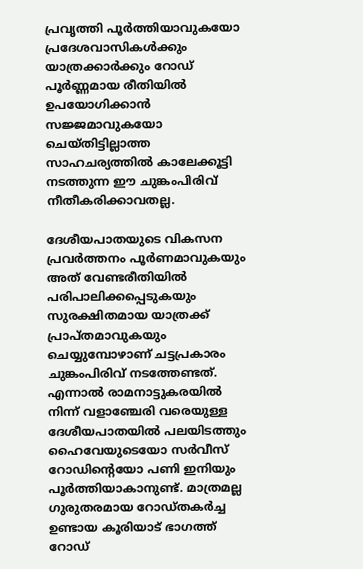പ്രവൃത്തി പൂർത്തിയാവുകയോ പ്രദേശവാസികൾക്കും യാത്രക്കാർക്കും റോഡ് പൂർണ്ണമായ രീതിയിൽ ഉപയോഗിക്കാൻ സജ്ജമാവുകയോ ചെയ്തിട്ടില്ലാത്ത സാഹചര്യത്തിൽ കാലേക്കൂട്ടി നടത്തുന്ന ഈ ചുങ്കംപിരിവ് നീതീകരിക്കാവതല്ല.

ദേശീയപാതയുടെ വികസന പ്രവർത്തനം പൂർണമാവുകയും അത് വേണ്ടരീതിയിൽ പരിപാലിക്കപ്പെടുകയും സുരക്ഷിതമായ യാത്രക്ക് പ്രാപ്തമാവുകയും ചെയ്യുമ്പോഴാണ് ചട്ടപ്രകാരം ചുങ്കംപിരിവ് നടത്തേണ്ടത്. എന്നാൽ രാമനാട്ടുകരയിൽ നിന്ന് വളാഞ്ചേരി വരെയുള്ള ദേശീയപാതയിൽ പലയിടത്തും ഹൈവേയുടെയോ സർവീസ് റോഡിന്റെയോ പണി ഇനിയും പൂർത്തിയാകാനുണ്ട്. മാത്രമല്ല ഗുരുതരമായ റോഡ്തകർച്ച ഉണ്ടായ കൂരിയാട് ഭാഗത്ത് റോഡ്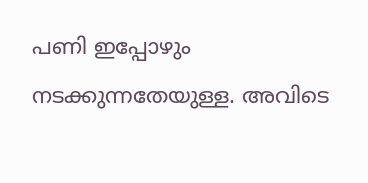പണി ഇപ്പോഴും നടക്കുന്നതേയുള്ള. അവിടെ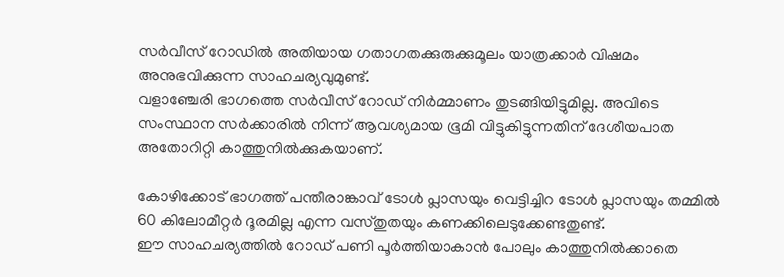സർവീസ് റോഡിൽ അതിയായ ഗതാഗതക്കുരുക്കുമൂലം യാത്രക്കാർ വിഷമം അനുഭവിക്കുന്ന സാഹചര്യവുമുണ്ട്.
വളാഞ്ചേരി ഭാഗത്തെ സർവീസ് റോഡ് നിർമ്മാണം തുടങ്ങിയിട്ടുമില്ല. അവിടെ സംസ്ഥാന സർക്കാരിൽ നിന്ന് ആവശ്യമായ ഭൂമി വിട്ടുകിട്ടുന്നതിന് ദേശീയപാത അതോറിറ്റി കാത്തുനിൽക്കുകയാണ്.

കോഴിക്കോട് ഭാഗത്ത് പന്തീരാങ്കാവ് ടോൾ പ്ലാസയും വെട്ടിച്ചിറ ടോൾ പ്ലാസയും തമ്മിൽ 60 കിലോമീറ്റർ ദൂരമില്ല എന്ന വസ്തുതയും കണക്കിലെടുക്കേണ്ടതുണ്ട്.
ഈ സാഹചര്യത്തിൽ റോഡ് പണി പൂർത്തിയാകാൻ പോലും കാത്തുനിൽക്കാതെ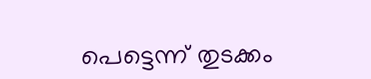പെട്ടെന്ന് തുടക്കം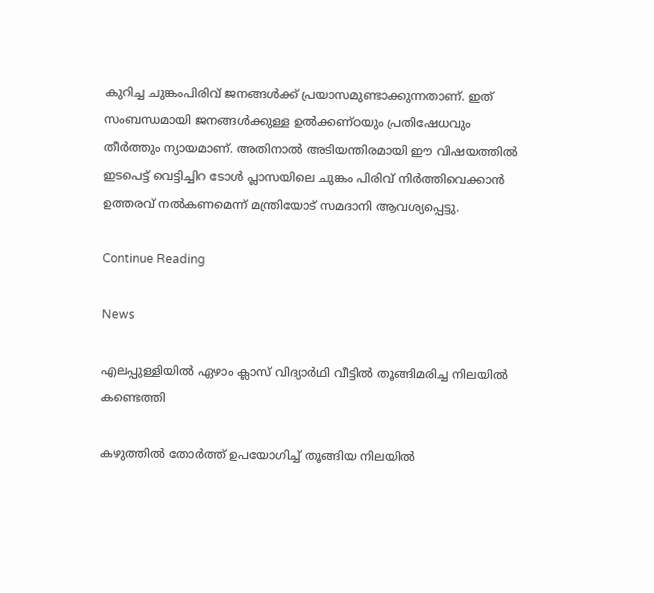കുറിച്ച ചുങ്കംപിരിവ് ജനങ്ങൾക്ക് പ്രയാസമുണ്ടാക്കുന്നതാണ്. ഇത് സംബന്ധമായി ജനങ്ങൾക്കുള്ള ഉൽക്കണ്ഠയും പ്രതിഷേധവും തീർത്തും ന്യായമാണ്. അതിനാൽ അടിയന്തിരമായി ഈ വിഷയത്തിൽ ഇടപെട്ട് വെട്ടിച്ചിറ ടോൾ പ്ലാസയിലെ ചുങ്കം പിരിവ് നിർത്തിവെക്കാൻ ഉത്തരവ് നൽകണമെന്ന് മന്ത്രിയോട് സമദാനി ആവശ്യപ്പെട്ടു.

Continue Reading

News

എലപ്പുള്ളിയില്‍ ഏഴാം ക്ലാസ് വിദ്യാര്‍ഥി വീട്ടില്‍ തൂങ്ങിമരിച്ച നിലയില്‍ കണ്ടെത്തി

കഴുത്തില്‍ തോര്‍ത്ത് ഉപയോഗിച്ച് തൂങ്ങിയ നിലയില്‍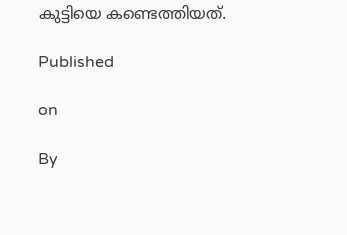കുട്ടിയെ കണ്ടെത്തിയത്.

Published

on

By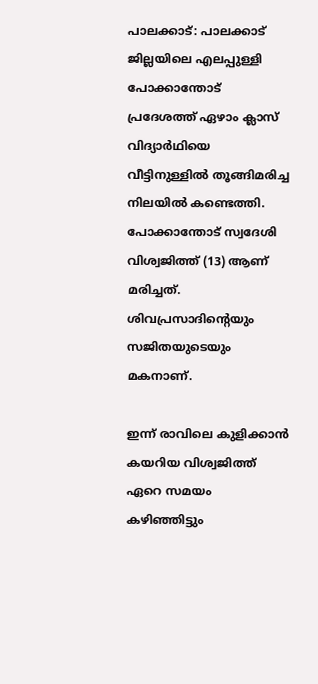പാലക്കാട്: പാലക്കാട് ജില്ലയിലെ എലപ്പുള്ളി പോക്കാന്തോട് പ്രദേശത്ത് ഏഴാം ക്ലാസ് വിദ്യാര്‍ഥിയെ വീട്ടിനുള്ളില്‍ തൂങ്ങിമരിച്ച നിലയില്‍ കണ്ടെത്തി. പോക്കാന്തോട് സ്വദേശി വിശ്വജിത്ത് (13) ആണ് മരിച്ചത്. ശിവപ്രസാദിന്റെയും സജിതയുടെയും മകനാണ്.

ഇന്ന് രാവിലെ കുളിക്കാന്‍ കയറിയ വിശ്വജിത്ത് ഏറെ സമയം കഴിഞ്ഞിട്ടും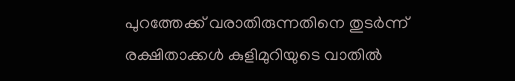പുറത്തേക്ക് വരാതിരുന്നതിനെ തുടര്‍ന്ന് രക്ഷിതാക്കള്‍ കുളിമുറിയുടെ വാതില്‍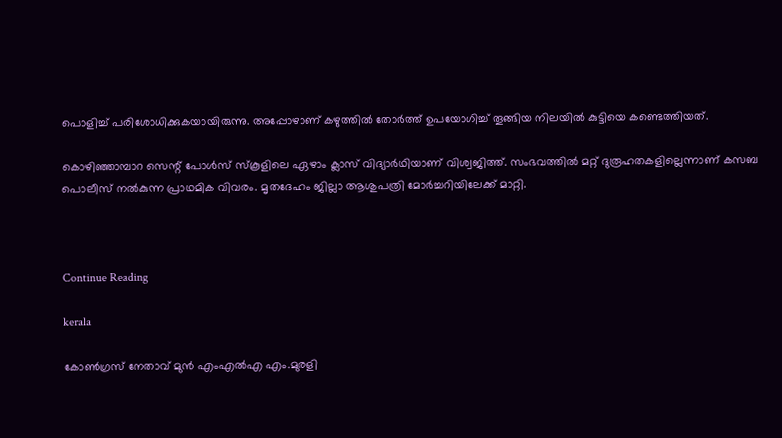പൊളിച്ച് പരിശോധിക്കുകയായിരുന്നു. അപ്പോഴാണ് കഴുത്തില്‍ തോര്‍ത്ത് ഉപയോഗിച്ച് തൂങ്ങിയ നിലയില്‍ കുട്ടിയെ കണ്ടെത്തിയത്.

കൊഴിഞ്ഞാമ്പാറ സെന്റ് പോള്‍സ് സ്‌കൂളിലെ ഏഴാം ക്ലാസ് വിദ്യാര്‍ഥിയാണ് വിശ്വജിത്ത്. സംഭവത്തില്‍ മറ്റ് ദുരൂഹതകളില്ലെന്നാണ് കസബ പൊലീസ് നല്‍കുന്ന പ്രാഥമിക വിവരം. മൃതദേഹം ജില്ലാ ആശുപത്രി മോര്‍ച്ചറിയിലേക്ക് മാറ്റി.



Continue Reading

kerala

കോണ്‍ഗ്രസ് നേതാവ് മുന്‍ എംഎല്‍എ എം.മുരളി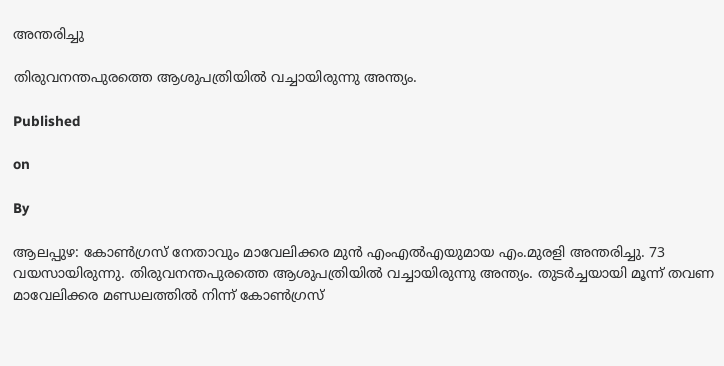അന്തരിച്ചു

തിരുവനന്തപുരത്തെ ആശുപത്രിയില്‍ വച്ചായിരുന്നു അന്ത്യം.

Published

on

By

ആലപ്പുഴ: കോണ്‍ഗ്രസ് നേതാവും മാവേലിക്കര മുന്‍ എംഎല്‍എയുമായ എം.മുരളി അന്തരിച്ചു. 73 വയസായിരുന്നു. തിരുവനന്തപുരത്തെ ആശുപത്രിയില്‍ വച്ചായിരുന്നു അന്ത്യം. തുടര്‍ച്ചയായി മൂന്ന് തവണ മാവേലിക്കര മണ്ഡലത്തില്‍ നിന്ന് കോണ്‍ഗ്രസ്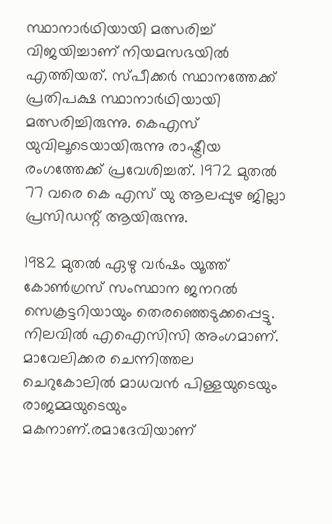സ്ഥാനാര്‍ഥിയായി മത്സരിച്ച് വിജയിച്ചാണ് നിയമസഭയില്‍ എത്തിയത്. സ്പീക്കര്‍ സ്ഥാനത്തേക്ക് പ്രതിപക്ഷ സ്ഥാനാര്‍ഥിയായി മത്സരിച്ചിരുന്നു. കെഎസ് യുവിലൂടെയായിരുന്നു രാഷ്ട്രീയ രംഗത്തേക്ക് പ്രവേശിച്ചത്. 1972 മുതല്‍ 77 വരെ കെ എസ് യു ആലപ്പുഴ ജില്ലാ പ്രസിഡന്റ് ആയിരുന്നു.

1982 മുതല്‍ ഏഴു വര്‍ഷം യൂത്ത് കോണ്‍ഗ്രസ് സംസ്ഥാന ജനറല്‍ സെക്രട്ടറിയായും തെരഞ്ഞെടുക്കപ്പെട്ടു. നിലവില്‍ എഐസിസി അംഗമാണ്. മാവേലിക്കര ചെന്നിത്തല ചെറുകോലില്‍ മാധവന്‍ പിള്ളയുടെയും രാജമ്മയുടെയും മകനാണ്.രമാദേവിയാണ്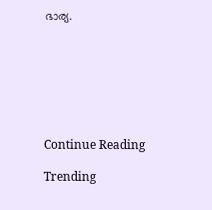ഭാര്യ.







Continue Reading

Trending